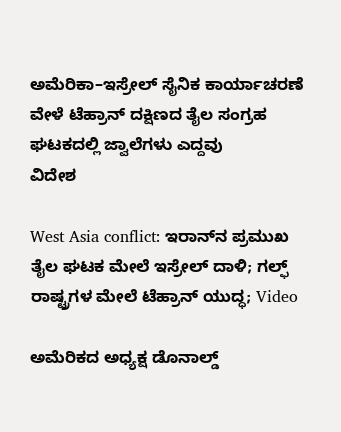ಅಮೆರಿಕಾ–ಇಸ್ರೇಲ್ ಸೈನಿಕ ಕಾರ್ಯಾಚರಣೆ ವೇಳೆ ಟೆಹ್ರಾನ್ ದಕ್ಷಿಣದ ತೈಲ ಸಂಗ್ರಹ ಘಟಕದಲ್ಲಿ ಜ್ವಾಲೆಗಳು ಎದ್ದವು
ವಿದೇಶ

West Asia conflict: ಇರಾನ್‌ನ ಪ್ರಮುಖ ತೈಲ ಘಟಕ ಮೇಲೆ ಇಸ್ರೇಲ್ ದಾಳಿ; ಗಲ್ಫ್ ರಾಷ್ಟ್ರಗಳ ಮೇಲೆ ಟೆಹ್ರಾನ್ ಯುದ್ಧ; Video

ಅಮೆರಿಕದ ಅಧ್ಯಕ್ಷ ಡೊನಾಲ್ಡ್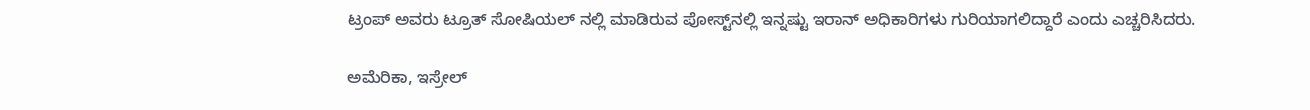ಟ್ರಂಪ್ ಅವರು ಟ್ರೂತ್ ಸೋಷಿಯಲ್ ನಲ್ಲಿ ಮಾಡಿರುವ ಪೋಸ್ಟ್‌ನಲ್ಲಿ ಇನ್ನಷ್ಟು ಇರಾನ್ ಅಧಿಕಾರಿಗಳು ಗುರಿಯಾಗಲಿದ್ದಾರೆ ಎಂದು ಎಚ್ಚರಿಸಿದರು.

ಅಮೆರಿಕಾ, ಇಸ್ರೇಲ್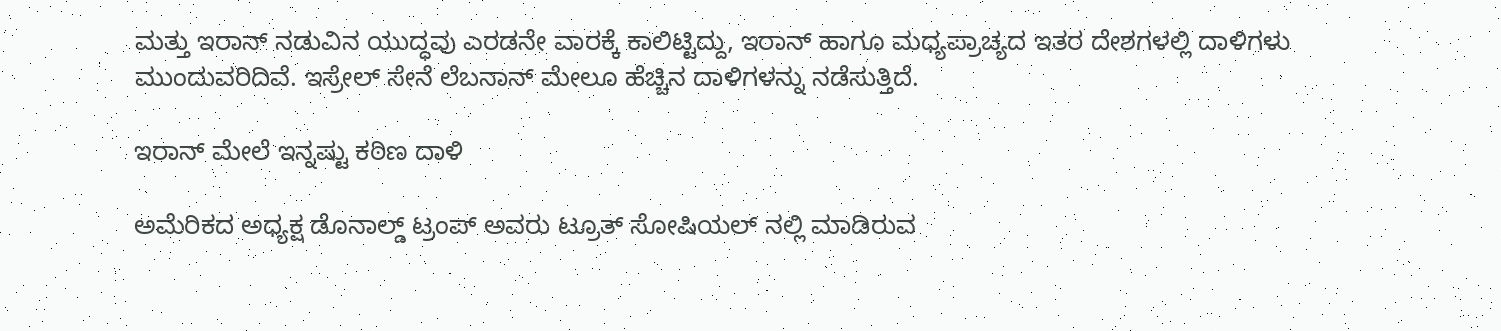ಮತ್ತು ಇರಾನ್ ನಡುವಿನ ಯುದ್ಧವು ಎರಡನೇ ವಾರಕ್ಕೆ ಕಾಲಿಟ್ಟಿದ್ದು, ಇರಾನ್ ಹಾಗೂ ಮಧ್ಯಪ್ರಾಚ್ಯದ ಇತರ ದೇಶಗಳಲ್ಲಿ ದಾಳಿಗಳು ಮುಂದುವರಿದಿವೆ. ಇಸ್ರೇಲ್ ಸೇನೆ ಲೆಬನಾನ್ ಮೇಲೂ ಹೆಚ್ಚಿನ ದಾಳಿಗಳನ್ನು ನಡೆಸುತ್ತಿದೆ.

ಇರಾನ್ ಮೇಲೆ ಇನ್ನಷ್ಟು ಕಠಿಣ ದಾಳಿ

ಅಮೆರಿಕದ ಅಧ್ಯಕ್ಷ ಡೊನಾಲ್ಡ್ ಟ್ರಂಪ್ ಅವರು ಟ್ರೂತ್ ಸೋಷಿಯಲ್ ನಲ್ಲಿ ಮಾಡಿರುವ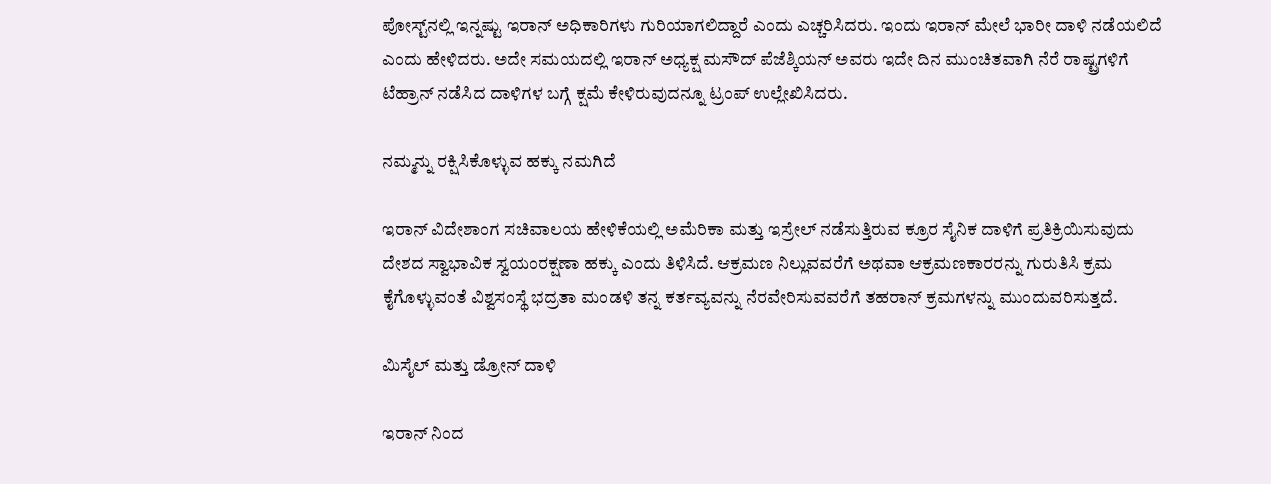ಪೋಸ್ಟ್‌ನಲ್ಲಿ ಇನ್ನಷ್ಟು ಇರಾನ್ ಅಧಿಕಾರಿಗಳು ಗುರಿಯಾಗಲಿದ್ದಾರೆ ಎಂದು ಎಚ್ಚರಿಸಿದರು. ಇಂದು ಇರಾನ್ ಮೇಲೆ ಭಾರೀ ದಾಳಿ ನಡೆಯಲಿದೆ ಎಂದು ಹೇಳಿದರು. ಅದೇ ಸಮಯದಲ್ಲಿ ಇರಾನ್ ಅಧ್ಯಕ್ಷ ಮಸೌದ್ ಪೆಜೆಶ್ಕಿಯನ್ ಅವರು ಇದೇ ದಿನ ಮುಂಚಿತವಾಗಿ ನೆರೆ ರಾಷ್ಟ್ರಗಳಿಗೆ ಟೆಹ್ರಾನ್ ನಡೆಸಿದ ದಾಳಿಗಳ ಬಗ್ಗೆ ಕ್ಷಮೆ ಕೇಳಿರುವುದನ್ನೂ ಟ್ರಂಪ್ ಉಲ್ಲೇಖಿಸಿದರು.

ನಮ್ಮನ್ನು ರಕ್ಷಿಸಿಕೊಳ್ಳುವ ಹಕ್ಕು ನಮಗಿದೆ

ಇರಾನ್ ವಿದೇಶಾಂಗ ಸಚಿವಾಲಯ ಹೇಳಿಕೆಯಲ್ಲಿ ಅಮೆರಿಕಾ ಮತ್ತು ಇಸ್ರೇಲ್ ನಡೆಸುತ್ತಿರುವ ಕ್ರೂರ ಸೈನಿಕ ದಾಳಿಗೆ ಪ್ರತಿಕ್ರಿಯಿಸುವುದು ದೇಶದ ಸ್ವಾಭಾವಿಕ ಸ್ವಯಂರಕ್ಷಣಾ ಹಕ್ಕು ಎಂದು ತಿಳಿಸಿದೆ. ಆಕ್ರಮಣ ನಿಲ್ಲುವವರೆಗೆ ಅಥವಾ ಆಕ್ರಮಣಕಾರರನ್ನು ಗುರುತಿಸಿ ಕ್ರಮ ಕೈಗೊಳ್ಳುವಂತೆ ವಿಶ್ವಸಂಸ್ಥೆ ಭದ್ರತಾ ಮಂಡಳಿ ತನ್ನ ಕರ್ತವ್ಯವನ್ನು ನೆರವೇರಿಸುವವರೆಗೆ ತಹರಾನ್ ಕ್ರಮಗಳನ್ನು ಮುಂದುವರಿಸುತ್ತದೆ.

ಮಿಸೈಲ್ ಮತ್ತು ಡ್ರೋನ್ ದಾಳಿ

ಇರಾನ್ ನಿಂದ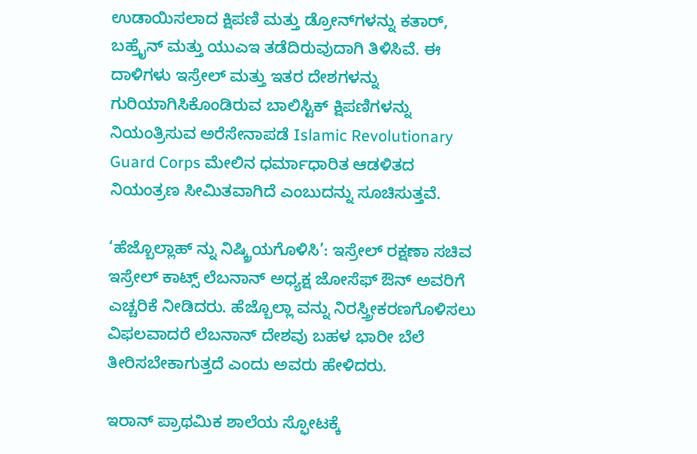ಉಡಾಯಿಸಲಾದ ಕ್ಷಿಪಣಿ ಮತ್ತು ಡ್ರೋನ್‌ಗಳನ್ನು ಕತಾರ್, ಬಹ್ರೈನ್ ಮತ್ತು ಯುಎಇ ತಡೆದಿರುವುದಾಗಿ ತಿಳಿಸಿವೆ. ಈ ದಾಳಿಗಳು ಇಸ್ರೇಲ್ ಮತ್ತು ಇತರ ದೇಶಗಳನ್ನು ಗುರಿಯಾಗಿಸಿಕೊಂಡಿರುವ ಬಾಲಿಸ್ಟಿಕ್ ಕ್ಷಿಪಣಿಗಳನ್ನು ನಿಯಂತ್ರಿಸುವ ಅರೆಸೇನಾಪಡೆ Islamic Revolutionary Guard Corps ಮೇಲಿನ ಧರ್ಮಾಧಾರಿತ ಆಡಳಿತದ ನಿಯಂತ್ರಣ ಸೀಮಿತವಾಗಿದೆ ಎಂಬುದನ್ನು ಸೂಚಿಸುತ್ತವೆ.

‘ಹೆಜ್ಬೊಲ್ಲಾಹ್ ನ್ನು ನಿಷ್ಕ್ರಿಯಗೊಳಿಸಿ’: ಇಸ್ರೇಲ್ ರಕ್ಷಣಾ ಸಚಿವ ಇಸ್ರೇಲ್ ಕಾಟ್ಸ್ ಲೆಬನಾನ್ ಅಧ್ಯಕ್ಷ ಜೋಸೆಫ್ ಔನ್ ಅವರಿಗೆ ಎಚ್ಚರಿಕೆ ನೀಡಿದರು. ಹೆಜ್ಬೊಲ್ಲಾ ವನ್ನು ನಿರಸ್ತ್ರೀಕರಣಗೊಳಿಸಲು ವಿಫಲವಾದರೆ ಲೆಬನಾನ್ ದೇಶವು ಬಹಳ ಭಾರೀ ಬೆಲೆ ತೀರಿಸಬೇಕಾಗುತ್ತದೆ ಎಂದು ಅವರು ಹೇಳಿದರು.

ಇರಾನ್ ಪ್ರಾಥಮಿಕ ಶಾಲೆಯ ಸ್ಫೋಟಕ್ಕೆ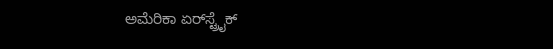ಅಮೆರಿಕಾ ಏರ್‌ಸ್ಟ್ರೈಕ್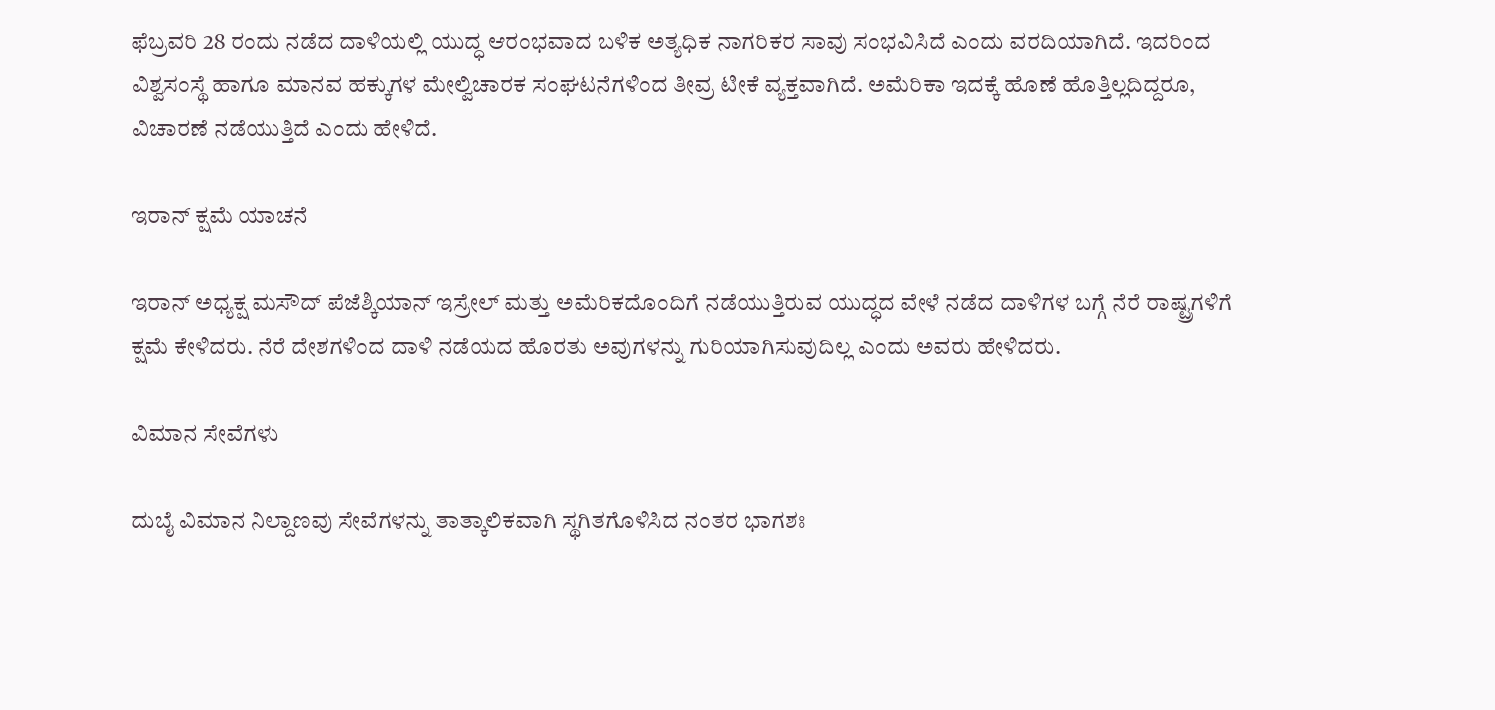ಫೆಬ್ರವರಿ 28 ರಂದು ನಡೆದ ದಾಳಿಯಲ್ಲಿ ಯುದ್ಧ ಆರಂಭವಾದ ಬಳಿಕ ಅತ್ಯಧಿಕ ನಾಗರಿಕರ ಸಾವು ಸಂಭವಿಸಿದೆ ಎಂದು ವರದಿಯಾಗಿದೆ. ಇದರಿಂದ ವಿಶ್ವಸಂಸ್ಥೆ ಹಾಗೂ ಮಾನವ ಹಕ್ಕುಗಳ ಮೇಲ್ವಿಚಾರಕ ಸಂಘಟನೆಗಳಿಂದ ತೀವ್ರ ಟೀಕೆ ವ್ಯಕ್ತವಾಗಿದೆ. ಅಮೆರಿಕಾ ಇದಕ್ಕೆ ಹೊಣೆ ಹೊತ್ತಿಲ್ಲದಿದ್ದರೂ, ವಿಚಾರಣೆ ನಡೆಯುತ್ತಿದೆ ಎಂದು ಹೇಳಿದೆ.

ಇರಾನ್ ಕ್ಷಮೆ ಯಾಚನೆ

ಇರಾನ್ ಅಧ್ಯಕ್ಷ ಮಸೌದ್ ಪೆಜೆಶ್ಕಿಯಾನ್ ಇಸ್ರೇಲ್ ಮತ್ತು ಅಮೆರಿಕದೊಂದಿಗೆ ನಡೆಯುತ್ತಿರುವ ಯುದ್ಧದ ವೇಳೆ ನಡೆದ ದಾಳಿಗಳ ಬಗ್ಗೆ ನೆರೆ ರಾಷ್ಟ್ರಗಳಿಗೆ ಕ್ಷಮೆ ಕೇಳಿದರು. ನೆರೆ ದೇಶಗಳಿಂದ ದಾಳಿ ನಡೆಯದ ಹೊರತು ಅವುಗಳನ್ನು ಗುರಿಯಾಗಿಸುವುದಿಲ್ಲ ಎಂದು ಅವರು ಹೇಳಿದರು.

ವಿಮಾನ ಸೇವೆಗಳು

ದುಬೈ ವಿಮಾನ ನಿಲ್ದಾಣವು ಸೇವೆಗಳನ್ನು ತಾತ್ಕಾಲಿಕವಾಗಿ ಸ್ಥಗಿತಗೊಳಿಸಿದ ನಂತರ ಭಾಗಶಃ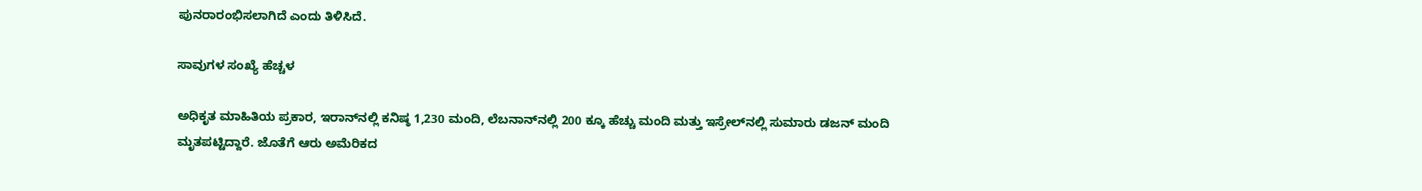ಪುನರಾರಂಭಿಸಲಾಗಿದೆ ಎಂದು ತಿಳಿಸಿದೆ.

ಸಾವುಗಳ ಸಂಖ್ಯೆ ಹೆಚ್ಚಳ

ಅಧಿಕೃತ ಮಾಹಿತಿಯ ಪ್ರಕಾರ, ಇರಾನ್‌ನಲ್ಲಿ ಕನಿಷ್ಠ 1,230 ಮಂದಿ, ಲೆಬನಾನ್‌ನಲ್ಲಿ 200 ಕ್ಕೂ ಹೆಚ್ಚು ಮಂದಿ ಮತ್ತು ಇಸ್ರೇಲ್‌ನಲ್ಲಿ ಸುಮಾರು ಡಜನ್ ಮಂದಿ ಮೃತಪಟ್ಟಿದ್ದಾರೆ. ಜೊತೆಗೆ ಆರು ಅಮೆರಿಕದ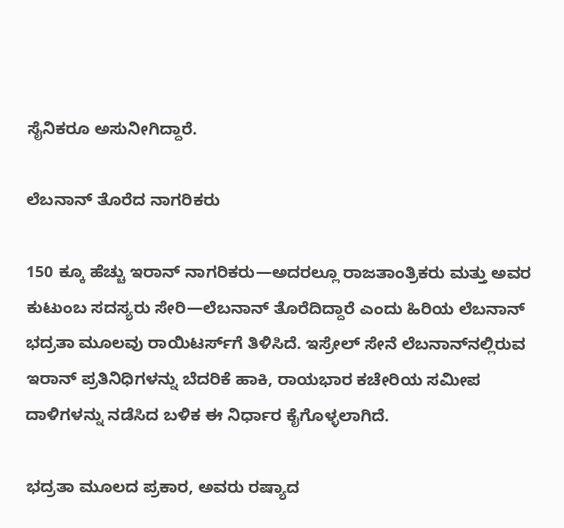ಸೈನಿಕರೂ ಅಸುನೀಗಿದ್ದಾರೆ.

ಲೆಬನಾನ್ ತೊರೆದ ನಾಗರಿಕರು

150 ಕ್ಕೂ ಹೆಚ್ಚು ಇರಾನ್ ನಾಗರಿಕರು—ಅದರಲ್ಲೂ ರಾಜತಾಂತ್ರಿಕರು ಮತ್ತು ಅವರ ಕುಟುಂಬ ಸದಸ್ಯರು ಸೇರಿ—ಲೆಬನಾನ್ ತೊರೆದಿದ್ದಾರೆ ಎಂದು ಹಿರಿಯ ಲೆಬನಾನ್ ಭದ್ರತಾ ಮೂಲವು ರಾಯಿಟರ್ಸ್‌ಗೆ ತಿಳಿಸಿದೆ. ಇಸ್ರೇಲ್ ಸೇನೆ ಲೆಬನಾನ್‌ನಲ್ಲಿರುವ ಇರಾನ್ ಪ್ರತಿನಿಧಿಗಳನ್ನು ಬೆದರಿಕೆ ಹಾಕಿ, ರಾಯಭಾರ ಕಚೇರಿಯ ಸಮೀಪ ದಾಳಿಗಳನ್ನು ನಡೆಸಿದ ಬಳಿಕ ಈ ನಿರ್ಧಾರ ಕೈಗೊಳ್ಳಲಾಗಿದೆ.

ಭದ್ರತಾ ಮೂಲದ ಪ್ರಕಾರ, ಅವರು ರಷ್ಯಾದ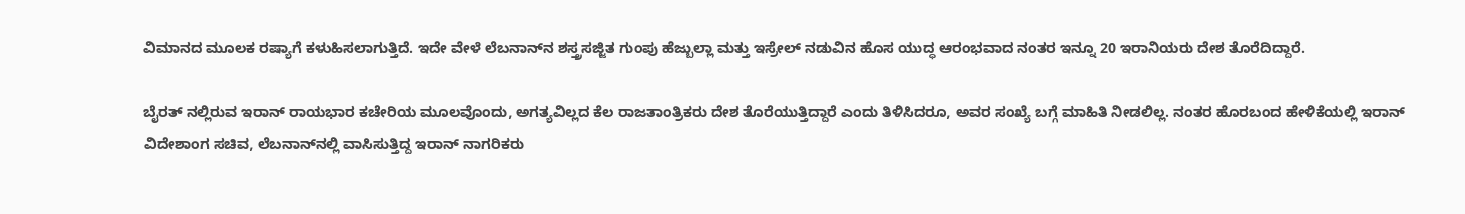ವಿಮಾನದ ಮೂಲಕ ರಷ್ಯಾಗೆ ಕಳುಹಿಸಲಾಗುತ್ತಿದೆ. ಇದೇ ವೇಳೆ ಲೆಬನಾನ್‌ನ ಶಸ್ತ್ರಸಜ್ಜಿತ ಗುಂಪು ಹೆಜ್ಬುಲ್ಲಾ ಮತ್ತು ಇಸ್ರೇಲ್ ನಡುವಿನ ಹೊಸ ಯುದ್ಧ ಆರಂಭವಾದ ನಂತರ ಇನ್ನೂ 20 ಇರಾನಿಯರು ದೇಶ ತೊರೆದಿದ್ದಾರೆ.

ಬೈರತ್ ನಲ್ಲಿರುವ ಇರಾನ್ ರಾಯಭಾರ ಕಚೇರಿಯ ಮೂಲವೊಂದು, ಅಗತ್ಯವಿಲ್ಲದ ಕೆಲ ರಾಜತಾಂತ್ರಿಕರು ದೇಶ ತೊರೆಯುತ್ತಿದ್ದಾರೆ ಎಂದು ತಿಳಿಸಿದರೂ, ಅವರ ಸಂಖ್ಯೆ ಬಗ್ಗೆ ಮಾಹಿತಿ ನೀಡಲಿಲ್ಲ. ನಂತರ ಹೊರಬಂದ ಹೇಳಿಕೆಯಲ್ಲಿ ಇರಾನ್ ವಿದೇಶಾಂಗ ಸಚಿವ, ಲೆಬನಾನ್‌ನಲ್ಲಿ ವಾಸಿಸುತ್ತಿದ್ದ ಇರಾನ್ ನಾಗರಿಕರು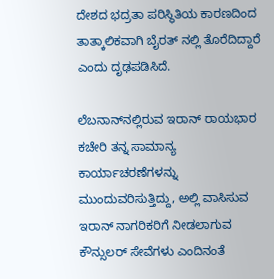ದೇಶದ ಭದ್ರತಾ ಪರಿಸ್ಥಿತಿಯ ಕಾರಣದಿಂದ ತಾತ್ಕಾಲಿಕವಾಗಿ ಬೈರತ್ ನಲ್ಲಿ ತೊರೆದಿದ್ದಾರೆ ಎಂದು ದೃಢಪಡಿಸಿದೆ.

ಲೆಬನಾನ್‌ನಲ್ಲಿರುವ ಇರಾನ್ ರಾಯಭಾರ ಕಚೇರಿ ತನ್ನ ಸಾಮಾನ್ಯ ಕಾರ್ಯಾಚರಣೆಗಳನ್ನು ಮುಂದುವರಿಸುತ್ತಿದ್ದು, ಅಲ್ಲಿ ವಾಸಿಸುವ ಇರಾನ್ ನಾಗರಿಕರಿಗೆ ನೀಡಲಾಗುವ ಕೌನ್ಸುಲರ್ ಸೇವೆಗಳು ಎಂದಿನಂತೆ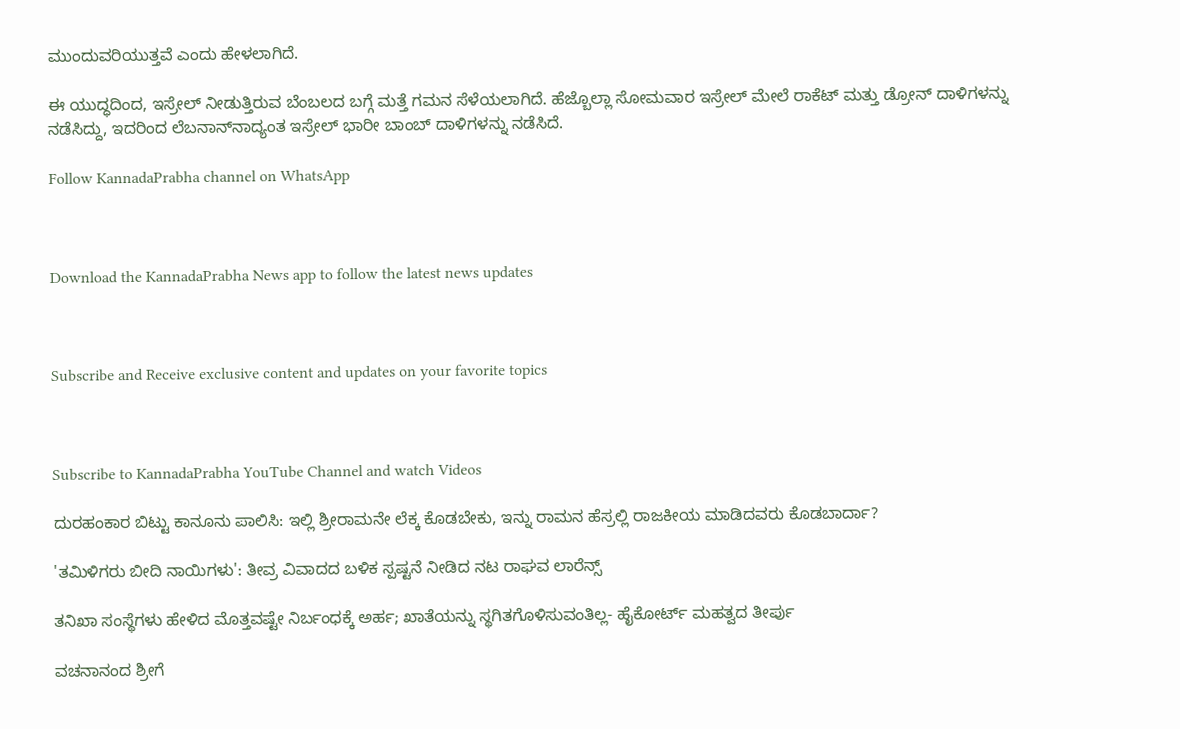ಮುಂದುವರಿಯುತ್ತವೆ ಎಂದು ಹೇಳಲಾಗಿದೆ.

ಈ ಯುದ್ಧದಿಂದ, ಇಸ್ರೇಲ್ ನೀಡುತ್ತಿರುವ ಬೆಂಬಲದ ಬಗ್ಗೆ ಮತ್ತೆ ಗಮನ ಸೆಳೆಯಲಾಗಿದೆ. ಹೆಜ್ಬೊಲ್ಲಾ ಸೋಮವಾರ ಇಸ್ರೇಲ್ ಮೇಲೆ ರಾಕೆಟ್ ಮತ್ತು ಡ್ರೋನ್ ದಾಳಿಗಳನ್ನು ನಡೆಸಿದ್ದು, ಇದರಿಂದ ಲೆಬನಾನ್‌ನಾದ್ಯಂತ ಇಸ್ರೇಲ್ ಭಾರೀ ಬಾಂಬ್ ದಾಳಿಗಳನ್ನು ನಡೆಸಿದೆ.

Follow KannadaPrabha channel on WhatsApp



Download the KannadaPrabha News app to follow the latest news updates



Subscribe and Receive exclusive content and updates on your favorite topics



Subscribe to KannadaPrabha YouTube Channel and watch Videos

ದುರಹಂಕಾರ ಬಿಟ್ಟು ಕಾನೂನು ಪಾಲಿಸಿ: ಇಲ್ಲಿ ಶ್ರೀರಾಮನೇ ಲೆಕ್ಕ ಕೊಡಬೇಕು, ಇನ್ನು ರಾಮನ ಹೆಸ್ರಲ್ಲಿ ರಾಜಕೀಯ ಮಾಡಿದವರು ಕೊಡಬಾರ್ದಾ?

'ತಮಿಳಿಗರು ಬೀದಿ ನಾಯಿಗಳು': ತೀವ್ರ ವಿವಾದದ ಬಳಿಕ ಸ್ಪಷ್ಟನೆ ನೀಡಿದ ನಟ ರಾಘವ ಲಾರೆನ್ಸ್

ತನಿಖಾ ಸಂಸ್ಥೆಗಳು ಹೇಳಿದ ಮೊತ್ತವಷ್ಟೇ ನಿರ್ಬಂಧಕ್ಕೆ ಅರ್ಹ; ಖಾತೆಯನ್ನು ಸ್ಥಗಿತಗೊಳಿಸುವಂತಿಲ್ಲ- ಹೈಕೋರ್ಟ್ ಮಹತ್ವದ ತೀರ್ಪು

ವಚನಾನಂದ ಶ್ರೀಗೆ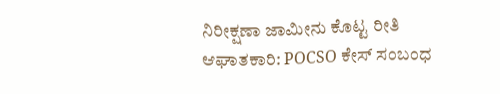ನಿರೀಕ್ಷಣಾ ಜಾಮೀನು ಕೊಟ್ಟ ರೀತಿ ಆಘಾತಕಾರಿ: POCSO ಕೇಸ್ ಸಂಬಂಧ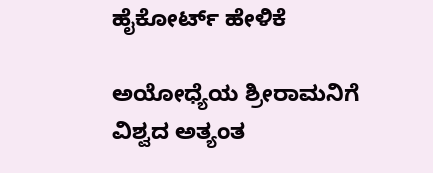ಹೈಕೋರ್ಟ್ ಹೇಳಿಕೆ

ಅಯೋಧ್ಯೆಯ ಶ್ರೀರಾಮನಿಗೆ ವಿಶ್ವದ ಅತ್ಯಂತ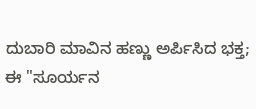ದುಬಾರಿ ಮಾವಿನ ಹಣ್ಣು ಅರ್ಪಿಸಿದ ಭಕ್ತ; ಈ "ಸೂರ್ಯನ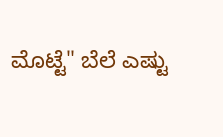ಮೊಟ್ಟೆ" ಬೆಲೆ ಎಷ್ಟು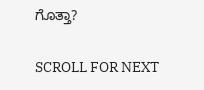ಗೊತ್ತಾ?

SCROLL FOR NEXT